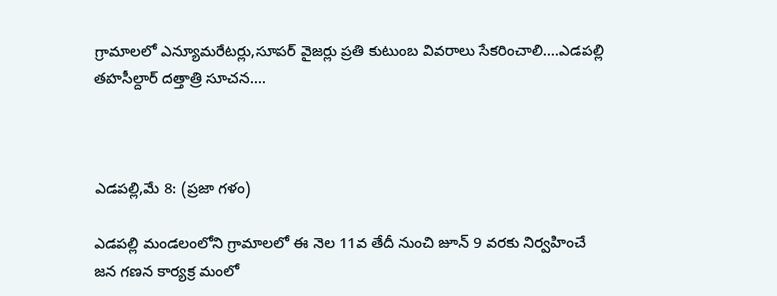గ్రామాలలో ఎన్యూమరేటర్లు,సూపర్ వైజర్లు ప్రతి కుటుంబ వివరాలు సేకరించాలి….ఎడపల్లి తహసీల్దార్ దత్తాత్రి సూచన….



ఎడపల్లి,మే 8: (ప్రజా గళం)

ఎడపల్లి మండలంలోని గ్రామాలలో ఈ నెల 11వ తేదీ నుంచి జూన్ 9 వరకు నిర్వహించే జన గణన కార్యక్ర మంలో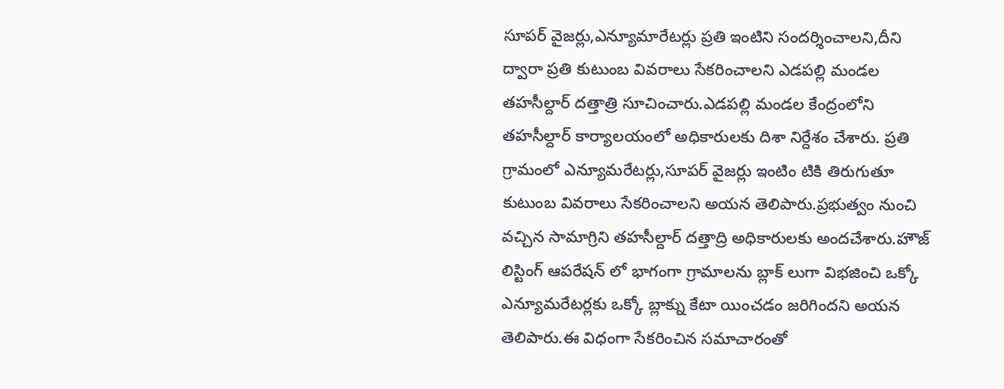సూపర్ వైజర్లు,ఎన్యూమారేటర్లు ప్రతి ఇంటిని సందర్శించాలని,దీని ద్వారా ప్రతి కుటుంబ వివరాలు సేకరించాలని ఎడపల్లి మండల తహసీల్దార్ దత్తాత్రి సూచించారు.ఎడపల్లి మండల కేంద్రంలోని తహసీల్దార్ కార్యాలయంలో అధికారులకు దిశా నిర్దేశం చేశారు. ప్రతి గ్రామంలో ఎన్యూమరేటర్లు,సూపర్ వైజర్లు ఇంటిం టికి తిరుగుతూ కుటుంబ వివరాలు సేకరించాలని అయన తెలిపారు.ప్రభుత్వం నుంచి వచ్చిన సామాగ్రిని తహసీల్దార్ దత్తాద్రి అధికారులకు అందచేశారు.హౌజ్ లిస్టింగ్ ఆపరేషన్ లో భాగంగా గ్రామాలను బ్లాక్ లుగా విభజించి ఒక్కో ఎన్యూమరేటర్లకు ఒక్కో బ్లాక్ను కేటా యించడం జరిగిందని అయన తెలిపారు.ఈ విధంగా సేకరించిన సమాచారంతో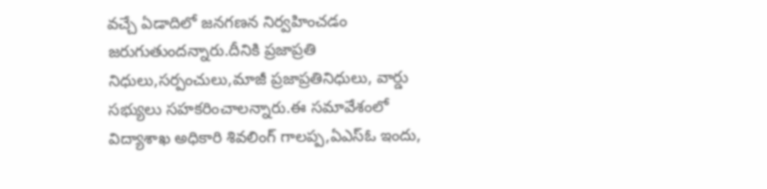వచ్చే ఏడాదిలో జనగణన నిర్వహించడం జరుగుతుందన్నారు.దీనికి ప్రజాప్రతి నిధులు,సర్పంచులు,మాజీ ప్రజాప్రతినిధులు, వార్డు సభ్యులు సహకరించాలన్నారు.ఈ సమావేశంలో విద్యాశాఖ అధికారి శివలింగ్ గాలప్ప,ఏఎస్ఓ ఇందు,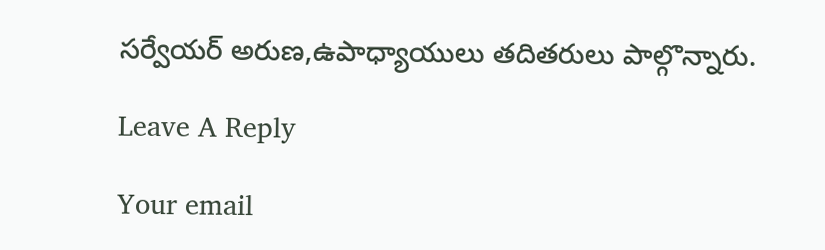సర్వేయర్ అరుణ,ఉపాధ్యాయులు తదితరులు పాల్గొన్నారు.

Leave A Reply

Your email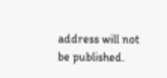address will not be published.